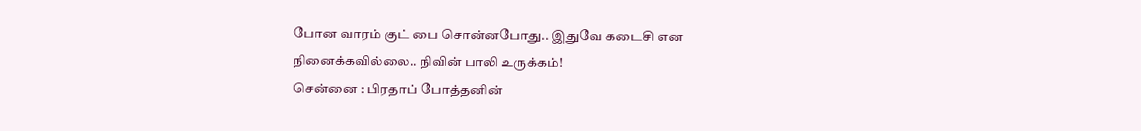போன வாரம் குட் பை சொன்னபோது.. இதுவே கடைசி என நினைக்கவில்லை.. நிவின் பாலி உருக்கம்!
சென்னை : பிரதாப் போத்தனின்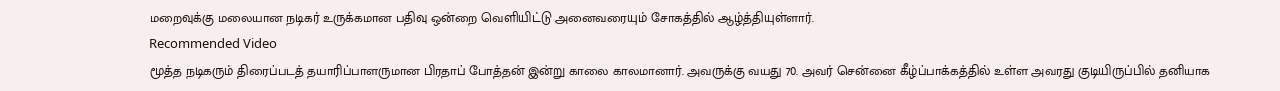மறைவுக்கு மலையான நடிகர் உருக்கமான பதிவு ஒன்றை வெளியிட்டு அனைவரையும் சோகத்தில் ஆழ்த்தியுள்ளார்.
Recommended Video
மூத்த நடிகரும் திரைப்படத் தயாரிப்பாளருமான பிரதாப் போத்தன் இன்று காலை காலமானார். அவருக்கு வயது 70. அவர் சென்னை கீழ்ப்பாக்கத்தில் உள்ள அவரது குடியிருப்பில் தனியாக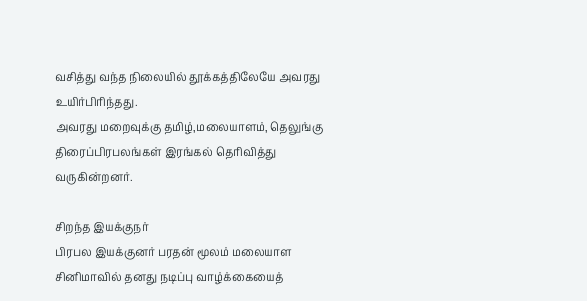வசித்து வந்த நிலையில் தூக்கத்திலேயே அவரது உயிர்பிரிந்தது.
அவரது மறைவுக்கு தமிழ்,மலையாளம், தெலுங்கு திரைப்பிரபலங்கள் இரங்கல் தெரிவித்து வருகின்றனர்.

சிறந்த இயக்குநர்
பிரபல இயக்குனர் பரதன் மூலம் மலையாள சினிமாவில் தனது நடிப்பு வாழ்க்கையைத்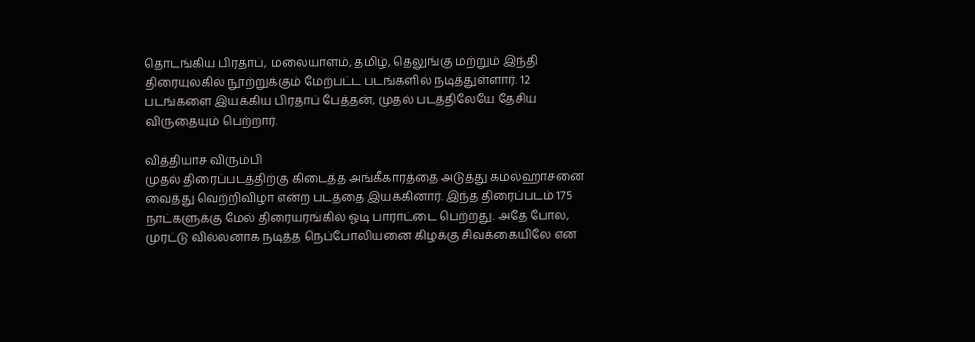தொடங்கிய பிரதாப், மலையாளம், தமிழ், தெலுங்கு மற்றும் இந்தி திரையுலகில் நூற்றுக்கும் மேற்பட்ட படங்களில் நடித்துள்ளார். 12 படங்களை இயக்கிய பிரதாப் பேத்தன், முதல் படத்திலேயே தேசிய விருதையும் பெற்றார்.

வித்தியாச விரும்பி
முதல் திரைப்படத்திற்கு கிடைத்த அங்கீகாரத்தை அடுத்து கமல்ஹாசனை வைத்து வெற்றிவிழா என்ற படத்தை இயக்கினார். இந்த திரைப்படம் 175 நாட்களுக்கு மேல் திரையரங்கில் ஓடி பாராட்டை பெற்றது. அதே போல, முரட்டு வில்லனாக நடித்த நெப்போலியனை கிழக்கு சிவக்கையிலே என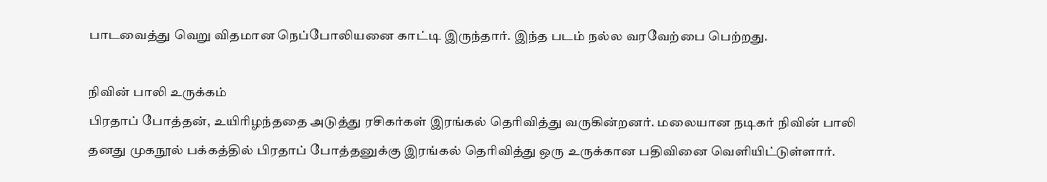பாடவைத்து வெறு விதமான நெப்போலியனை காட்டி இருந்தார். இந்த படம் நல்ல வரவேற்பை பெற்றது.

நிவின் பாலி உருக்கம்
பிரதாப் போத்தன், உயிரிழந்ததை அடுத்து ரசிகர்கள் இரங்கல் தெரிவித்து வருகின்றனர். மலையான நடிகர் நிவின் பாலி தனது முகநூல் பக்கத்தில் பிரதாப் போத்தனுக்கு இரங்கல் தெரிவித்து ஒரு உருக்கான பதிவினை வெளியிட்டுள்ளார்.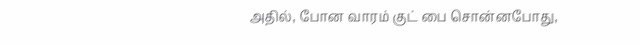அதில், போன வாரம் குட் பை சொன்னபோது,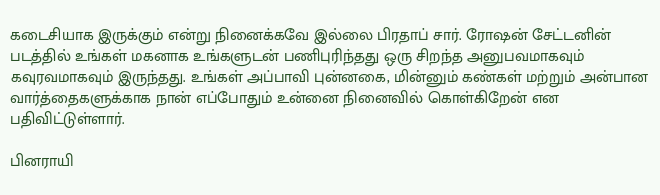கடைசியாக இருக்கும் என்று நினைக்கவே இல்லை பிரதாப் சார். ரோஷன் சேட்டனின் படத்தில் உங்கள் மகனாக உங்களுடன் பணிபுரிந்தது ஒரு சிறந்த அனுபவமாகவும் கவுரவமாகவும் இருந்தது. உங்கள் அப்பாவி புன்னகை, மின்னும் கண்கள் மற்றும் அன்பான வார்த்தைகளுக்காக நான் எப்போதும் உன்னை நினைவில் கொள்கிறேன் என பதிவிட்டுள்ளார்.

பினராயி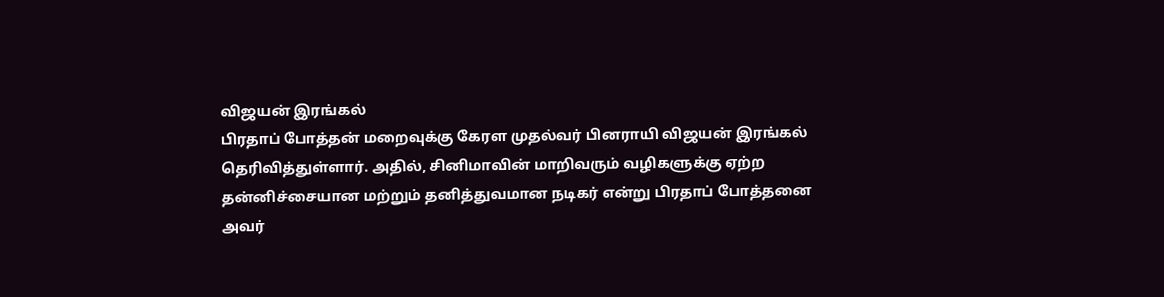விஜயன் இரங்கல்
பிரதாப் போத்தன் மறைவுக்கு கேரள முதல்வர் பினராயி விஜயன் இரங்கல் தெரிவித்துள்ளார். அதில், சினிமாவின் மாறிவரும் வழிகளுக்கு ஏற்ற தன்னிச்சையான மற்றும் தனித்துவமான நடிகர் என்று பிரதாப் போத்தனை அவர்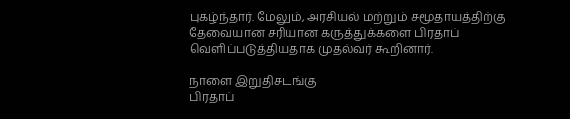புகழ்ந்தார். மேலும், அரசியல் மற்றும் சமூதாயத்திற்கு தேவையான சரியான கருத்துக்களை பிரதாப் வெளிப்படுத்தியதாக முதல்வர் கூறினார்.

நாளை இறுதிசடங்கு
பிரதாப்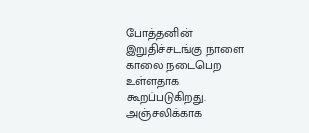போத்தனின் இறுதிச்சடங்கு நாளை காலை நடைபெற உள்ளதாக கூறப்படுகிறது. அஞ்சலிக்காக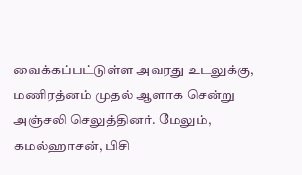வைக்கப்பட்டுள்ள அவரது உடலுக்கு, மணிரத்னம் முதல் ஆளாக சென்று அஞ்சலி செலுத்தினர். மேலும், கமல்ஹாசன், பிசி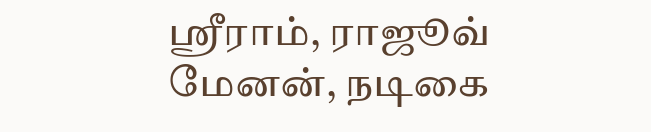ஸ்ரீராம், ராஜூவ் மேனன், நடிகை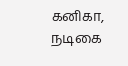கனிகா, நடிகை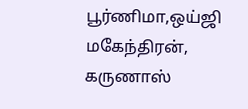பூர்ணிமா,ஒய்ஜி மகேந்திரன், கருணாஸ்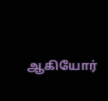ஆகியோர்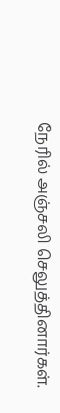நேரில் அஞ்சலி செலுத்தினார்கள்.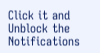Click it and Unblock the Notifications